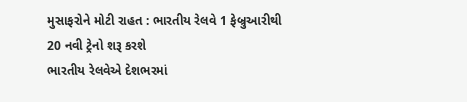મુસાફરોને મોટી રાહત : ભારતીય રેલવે 1 ફેબ્રુઆરીથી 20 નવી ટ્રેનો શરૂ કરશે
ભારતીય રેલવેએ દેશભરમાં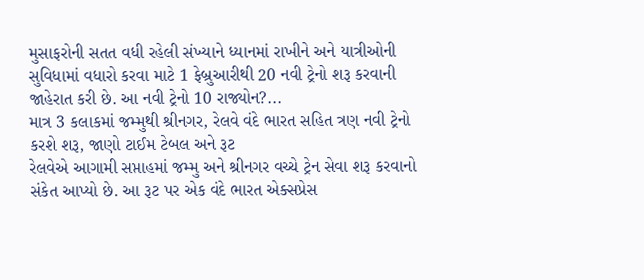મુસાફરોની સતત વધી રહેલી સંખ્યાને ધ્યાનમાં રાખીને અને યાત્રીઓની સુવિધામાં વધારો કરવા માટે 1 ફેબ્રુઆરીથી 20 નવી ટ્રેનો શરૂ કરવાની જાહેરાત કરી છે. આ નવી ટ્રેનો 10 રાજ્યોન?...
માત્ર 3 કલાકમાં જમ્મુથી શ્રીનગર, રેલવે વંદે ભારત સહિત ત્રણ નવી ટ્રેનો કરશે શરૂ, જાણો ટાઈમ ટેબલ અને રૂટ
રેલવેએ આગામી સપ્તાહમાં જમ્મુ અને શ્રીનગર વચ્ચે ટ્રેન સેવા શરૂ કરવાનો સંકેત આપ્યો છે. આ રૂટ પર એક વંદે ભારત એક્સપ્રેસ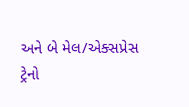અને બે મેલ/એક્સપ્રેસ ટ્રેનો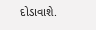દોડાવાશે.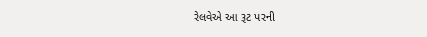રેલવેએ આ રૂટ પરની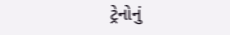ટ્રેનોનું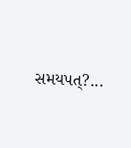સમયપત્?...